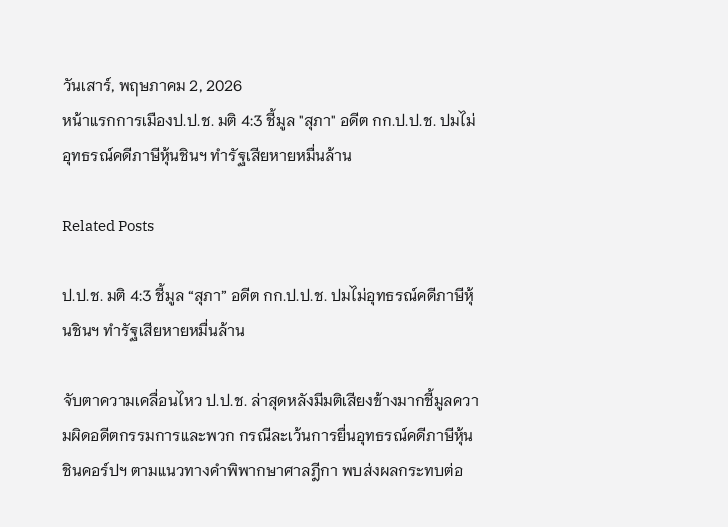วันเสาร์, พฤษภาคม 2, 2026
หน้าแรกการเมืองป.ป.ช. มติ 4:3 ชี้มูล "สุภา" อดีต กก.ป.ป.ช. ปมไม่อุทธรณ์คดีภาษีหุ้นชินฯ ทำรัฐเสียหายหมื่นล้าน

Related Posts

ป.ป.ช. มติ 4:3 ชี้มูล “สุภา” อดีต กก.ป.ป.ช. ปมไม่อุทธรณ์คดีภาษีหุ้นชินฯ ทำรัฐเสียหายหมื่นล้าน

จับตาความเคลื่อนไหว ป.ป.ช. ล่าสุดหลังมีมติเสียงข้างมากชี้มูลความผิดอดีตกรรมการและพวก กรณีละเว้นการยื่นอุทธรณ์คดีภาษีหุ้นชินคอร์ปฯ ตามแนวทางคำพิพากษาศาลฎีกา พบส่งผลกระทบต่อ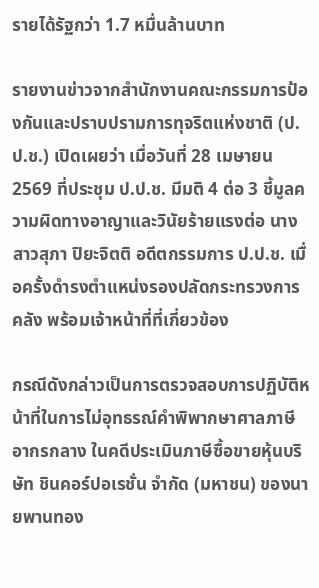รายได้รัฐกว่า 1.7 หมื่นล้านบาท

รายงานข่าวจากสำนักงานคณะกรรมการป้องกันและปราบปรามการทุจริตแห่งชาติ (ป.ป.ช.) เปิดเผยว่า เมื่อวันที่ 28 เมษายน 2569 ที่ประชุม ป.ป.ช. มีมติ 4 ต่อ 3 ชี้มูลความผิดทางอาญาและวินัยร้ายแรงต่อ นางสาวสุภา ปิยะจิตติ อดีตกรรมการ ป.ป.ช. เมื่อครั้งดำรงตำแหน่งรองปลัดกระทรวงการคลัง พร้อมเจ้าหน้าที่ที่เกี่ยวข้อง

กรณีดังกล่าวเป็นการตรวจสอบการปฏิบัติหน้าที่ในการไม่อุทธรณ์คำพิพากษาศาลภาษีอากรกลาง ในคดีประเมินภาษีซื้อขายหุ้นบริษัท ชินคอร์ปอเรชั่น จำกัด (มหาชน) ของนายพานทอง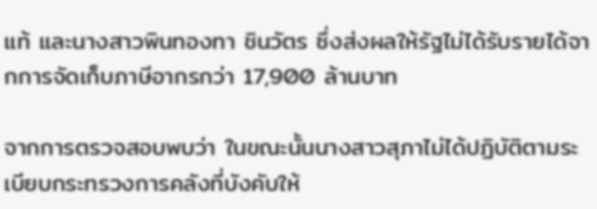แท้ และนางสาวพินทองทา ชินวัตร ซึ่งส่งผลให้รัฐไม่ได้รับรายได้จากการจัดเก็บภาษีอากรกว่า 17,900 ล้านบาท

จากการตรวจสอบพบว่า ในขณะนั้นนางสาวสุภาไม่ได้ปฏิบัติตามระเบียบกระทรวงการคลังที่บังคับให้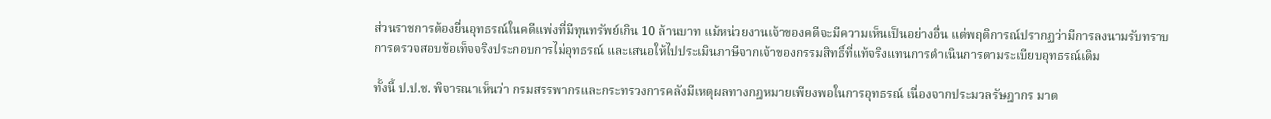ส่วนราชการต้องยื่นอุทธรณ์ในคดีแพ่งที่มีทุนทรัพย์เกิน 10 ล้านบาท แม้หน่วยงานเจ้าของคดีจะมีความเห็นเป็นอย่างอื่น แต่พฤติการณ์ปรากฏว่ามีการลงนามรับทราบการตรวจสอบข้อเท็จจริงประกอบการไม่อุทธรณ์ และเสนอให้ไปประเมินภาษีจากเจ้าของกรรมสิทธิ์ที่แท้จริงแทนการดำเนินการตามระเบียบอุทธรณ์เดิม

ทั้งนี้ ป.ป.ช. พิจารณาเห็นว่า กรมสรรพากรและกระทรวงการคลังมีเหตุผลทางกฎหมายเพียงพอในการอุทธรณ์ เนื่องจากประมวลรัษฎากร มาต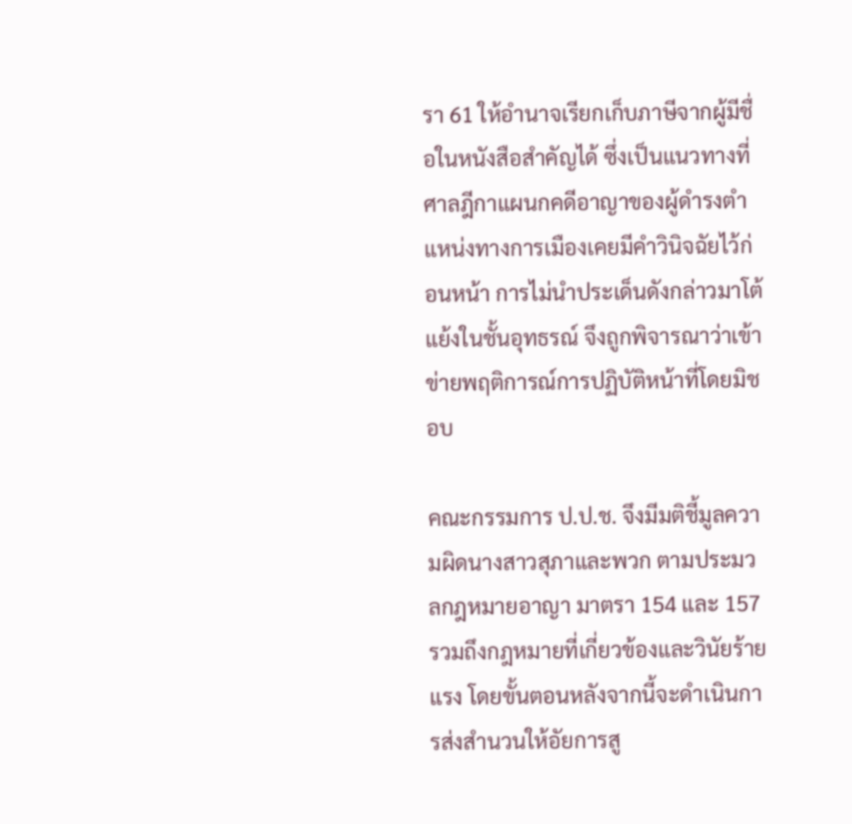รา 61 ให้อำนาจเรียกเก็บภาษีจากผู้มีชื่อในหนังสือสำคัญได้ ซึ่งเป็นแนวทางที่ศาลฎีกาแผนกคดีอาญาของผู้ดำรงตำแหน่งทางการเมืองเคยมีคำวินิจฉัยไว้ก่อนหน้า การไม่นำประเด็นดังกล่าวมาโต้แย้งในชั้นอุทธรณ์ จึงถูกพิจารณาว่าเข้าข่ายพฤติการณ์การปฏิบัติหน้าที่โดยมิชอบ

คณะกรรมการ ป.ป.ช. จึงมีมติชี้มูลความผิดนางสาวสุภาและพวก ตามประมวลกฎหมายอาญา มาตรา 154 และ 157 รวมถึงกฎหมายที่เกี่ยวข้องและวินัยร้ายแรง โดยขั้นตอนหลังจากนี้จะดำเนินการส่งสำนวนให้อัยการสู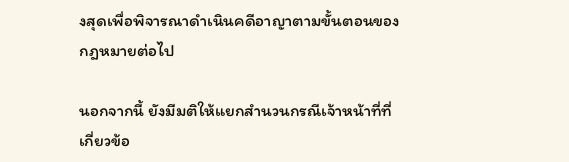งสุดเพื่อพิจารณาดำเนินคดีอาญาตามขั้นตอนของกฎหมายต่อไป

นอกจากนี้ ยังมีมติให้แยกสำนวนกรณีเจ้าหน้าที่ที่เกี่ยวข้อ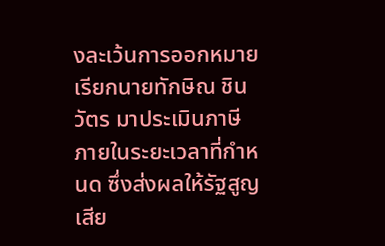งละเว้นการออกหมายเรียกนายทักษิณ ชินวัตร มาประเมินภาษีภายในระยะเวลาที่กำหนด ซึ่งส่งผลให้รัฐสูญเสีย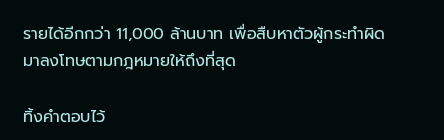รายได้อีกกว่า 11,000 ล้านบาท เพื่อสืบหาตัวผู้กระทำผิดมาลงโทษตามกฎหมายให้ถึงที่สุด

ทิ้งคำตอบไว้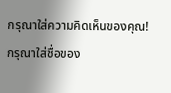กรุณาใส่ความคิดเห็นของคุณ!
กรุณาใส่ชื่อของ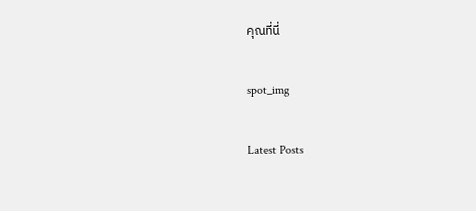คุณที่นี่

spot_img

Latest Posts